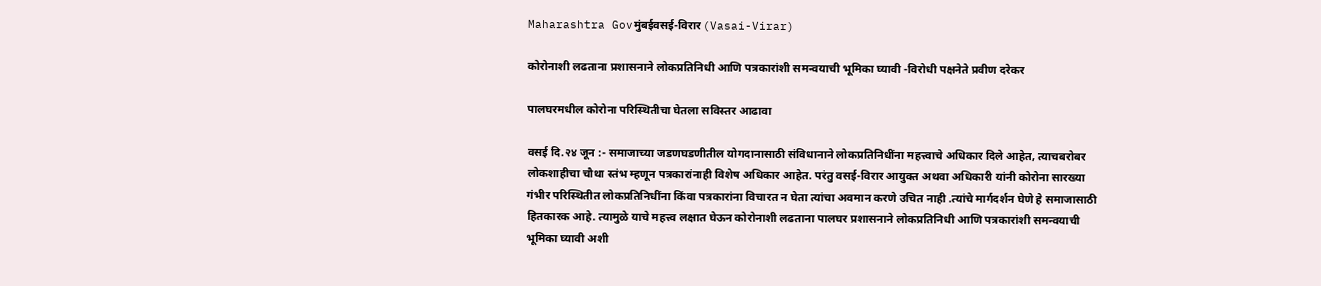Maharashtra Govमुंबईवसई-विरार (Vasai-Virar)

कोरोनाशी लढताना प्रशासनाने लोकप्रतिनिधी आणि पत्रकारांशी समन्वयाची भूमिका घ्यावी -विरोधी पक्षनेते प्रवीण दरेकर

पालघरमधील कोरोना परिस्थितीचा घेतला सविस्तर आढावा

वसई दि.२४ जून :- समाजाच्या जडणघडणीतील योगदानासाठी संविधानाने लोकप्रतिनिधींना महत्त्वाचे अधिकार दिले आहेत, त्याचबरोबर लोकशाहीचा चौथा स्तंभ म्हणून पत्रकारांनाही विशेष अधिकार आहेत. परंतु वसई-विरार आयुक्त अथवा अधिकारी यांनी कोरोना सारख्या गंभीर परिस्थितीत लोकप्रतिनिधींना किंवा पत्रकारांना विचारत न घेता त्यांचा अवमान करणे उचित नाही .त्यांचे मार्गदर्शन घेणे हे समाजासाठी हितकारक आहे. त्यामुळे याचे महत्त्व लक्षात घेऊन कोरोनाशी लढताना पालघर प्रशासनाने लोकप्रतिनिधी आणि पत्रकारांशी समन्वयाची भूमिका घ्यावी अशी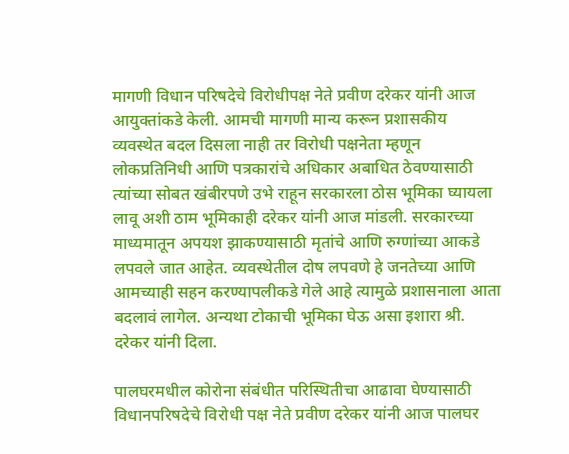मागणी विधान परिषदेचे विरोधीपक्ष नेते प्रवीण दरेकर यांनी आज आयुक्तांकडे केली. आमची मागणी मान्य करून प्रशासकीय व्यवस्थेत बदल दिसला नाही तर विरोधी पक्षनेता म्हणून लोकप्रतिनिधी आणि पत्रकारांचे अधिकार अबाधित ठेवण्यासाठी त्यांच्या सोबत खंबीरपणे उभे राहून सरकारला ठोस भूमिका घ्यायला लावू अशी ठाम भूमिकाही दरेकर यांनी आज मांडली. सरकारच्या माध्यमातून अपयश झाकण्यासाठी मृतांचे आणि रुग्णांच्या आकडे लपवले जात आहेत. व्यवस्थेतील दोष लपवणे हे जनतेच्या आणि आमच्याही सहन करण्यापलीकडे गेले आहे त्यामुळे प्रशासनाला आता बदलावं लागेल. अन्यथा टोकाची भूमिका घेऊ असा इशारा श्री. दरेकर यांनी दिला.

पालघरमधील कोरोना संबंधीत परिस्थितीचा आढावा घेण्यासाठी विधानपरिषदेचे विरोधी पक्ष नेते प्रवीण दरेकर यांनी आज पालघर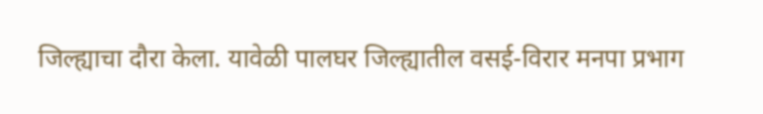जिल्ह्याचा दौरा केला. यावेळी पालघर जिल्ह्यातील वसई-विरार मनपा प्रभाग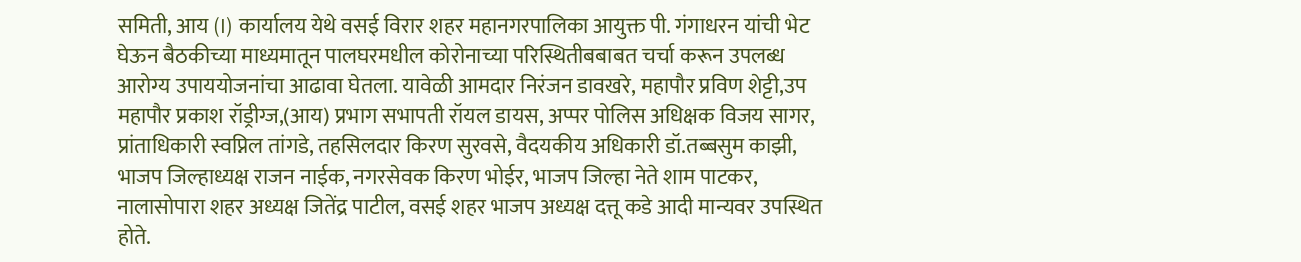समिती, आय (I) कार्यालय येथे वसई विरार शहर महानगरपालिका आयुक्त पी. गंगाधरन यांची भेट घेऊन बैठकीच्या माध्यमातून पालघरमधील कोरोनाच्या परिस्थितीबबाबत चर्चा करून उपलब्ध आरोग्य उपाययोजनांचा आढावा घेतला. यावेळी आमदार निरंजन डावखरे, महापौर प्रविण शेट्टी,उप महापौर प्रकाश रॉड्रीग्ज,(आय) प्रभाग सभापती रॉयल डायस, अप्पर पोलिस अधिक्षक विजय सागर, प्रांताधिकारी स्वप्निल तांगडे, तहसिलदार किरण सुरवसे, वैदयकीय अधिकारी डॉ.तब्बसुम काझी, भाजप जिल्हाध्यक्ष राजन नाईक, नगरसेवक किरण भोईर, भाजप जिल्हा नेते शाम पाटकर, नालासोपारा शहर अध्यक्ष जितेंद्र पाटील, वसई शहर भाजप अध्यक्ष दत्तू कडे आदी मान्यवर उपस्थित होते.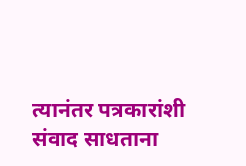त्यानंतर पत्रकारांशी संवाद साधताना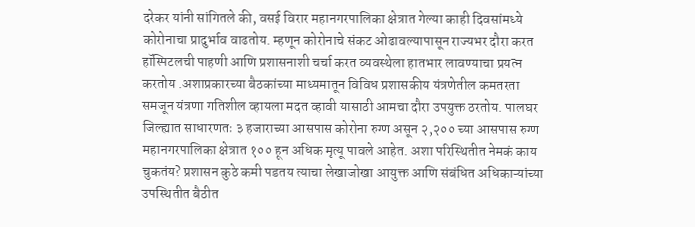दरेकर यांनी सांगितले की, वसई विरार महानगरपालिका क्षेत्रात गेल्या काही दिवसांमध्ये कोरोनाचा प्रादुर्भाव वाढतोय. म्हणून कोरोनाचे संकट ओढावल्यापासून राज्यभर दौरा करत हॉस्पिटलची पाहणी आणि प्रशासनाशी चर्चा करत व्यवस्थेला हातभार लावण्याचा प्रयत्न करतोय .अशाप्रकारच्या बैठकांच्या माध्यमातून विविध प्रशासकीय यंत्रणेतील कमतरता समजून यंत्रणा गतिशील व्हायला मदत व्हावी यासाठी आमचा दौरा उपयुक्त ठरतोय. पालघर जिल्ह्यात साधारणतः ३ हजाराच्या आसपास कोरोना रुग्ण असून २,२०० च्या आसपास रुग्ण महानगरपालिका क्षेत्रात १०० हून अधिक मृत्यू पावले आहेत. अशा परिस्थितीत नेमकं काय चुकतंय? प्रशासन कुठे कमी पडतय त्याचा लेखाजोखा आयुक्त आणि संबंधित अधिकाऱ्यांच्या उपस्थितीत बैठीत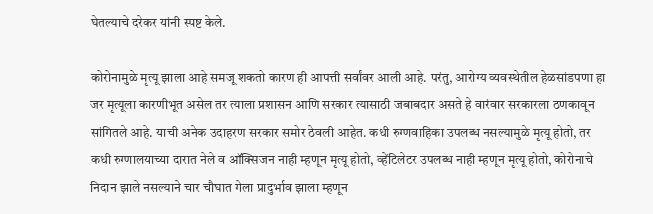घेतल्याचे दरेकर यांनी स्पष्ट केले.

कोरोनामुळे मृत्यू झाला आहे समजू शकतो कारण ही आपत्ती सर्वांवर आली आहे. परंतु, आरोग्य व्यवस्थेतील हेळसांडपणा हा जर मृत्यूला कारणीभूत असेल तर त्याला प्रशासन आणि सरकार त्यासाठी जबाबदार असते हे वारंवार सरकारला ठणकावून सांगितले आहे. याची अनेक उदाहरण सरकार समोर ठेवली आहेत. कधी रुग्णवाहिका उपलब्ध नसल्यामुळे मृत्यू होतो, तर कधी रुग्णालयाच्या दारात नेले व ऑक्सिजन नाही म्हणून मृत्यू होतो, व्हेंटिलेटर उपलब्ध नाही म्हणून मृत्यू होतो, कोरोनाचे निदान झाले नसल्याने चार चौघात गेला प्रादुर्भाव झाला म्हणून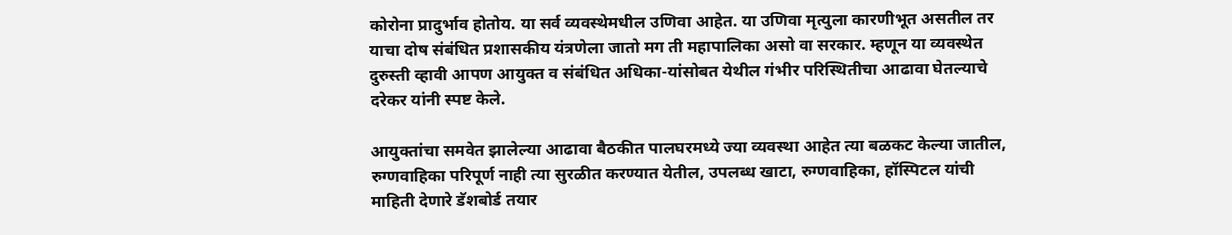कोरोना प्रादुर्भाव होतोय. या सर्व व्यवस्थेमधील उणिवा आहेत. या उणिवा मृत्युला कारणीभूत असतील तर याचा दोष संबंधित प्रशासकीय यंत्रणेला जातो मग ती महापालिका असो वा सरकार. म्हणून या व्यवस्थेत दुरुस्ती व्हावी आपण आयुक्त व संबंधित अधिका-यांसोबत येथील गंभीर परिस्थितीचा आढावा घेतल्याचे दरेकर यांनी स्पष्ट केले.

आयुक्तांचा समवेत झालेल्या आढावा बैठकीत पालघरमध्ये ज्या व्यवस्था आहेत त्या बळकट केल्या जातील, रुग्णवाहिका परिपूर्ण नाही त्या सुरळीत करण्यात येतील, उपलब्ध खाटा, रुग्णवाहिका, हॉस्पिटल यांची माहिती देणारे डॅशबोर्ड तयार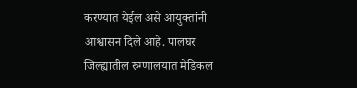करण्यात येईल असे आयुक्तांनी आश्वासन दिले आहे. पालघर जिल्ह्यातील रुग्णालयात मेडिकल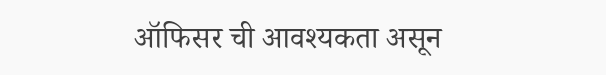ऑफिसर ची आवश्यकता असून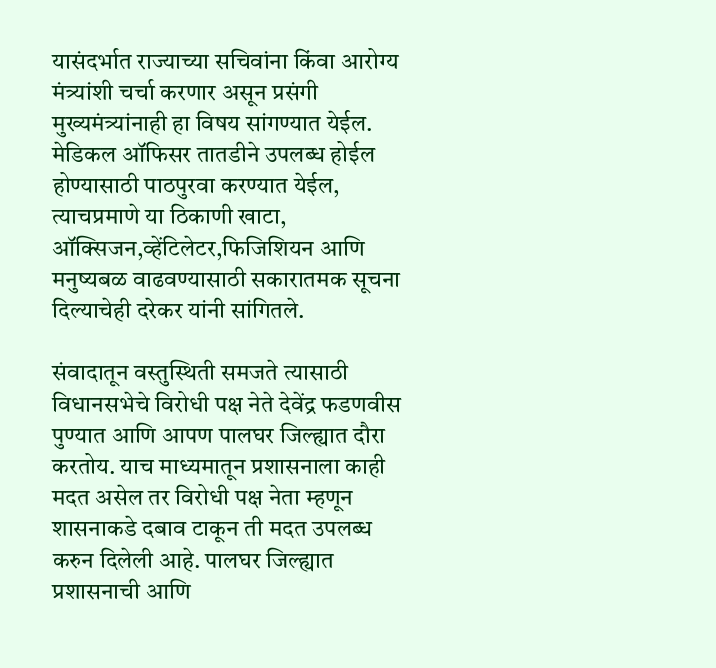यासंदर्भात राज्याच्या सचिवांना किंवा आरोग्य मंत्र्यांशी चर्चा करणार असून प्रसंगी मुख्यमंत्र्यांनाही हा विषय सांगण्यात येईल. मेडिकल ऑफिसर तातडीने उपलब्ध होईल होण्यासाठी पाठपुरवा करण्यात येईल, त्याचप्रमाणे या ठिकाणी खाटा, ऑक्सिजन,व्हेंटिलेटर,फिजिशियन आणि मनुष्यबळ वाढवण्यासाठी सकारातमक सूचना दिल्याचेही दरेकर यांनी सांगितले.

संवादातून वस्तुस्थिती समजते त्यासाठी विधानसभेचे विरोधी पक्ष नेते देवेंद्र फडणवीस पुण्यात आणि आपण पालघर जिल्ह्यात दौरा करतोय. याच माध्यमातून प्रशासनाला काही मदत असेल तर विरोधी पक्ष नेता म्हणून शासनाकडे दबाव टाकून ती मदत उपलब्ध करुन दिलेली आहे. पालघर जिल्ह्यात प्रशासनाची आणि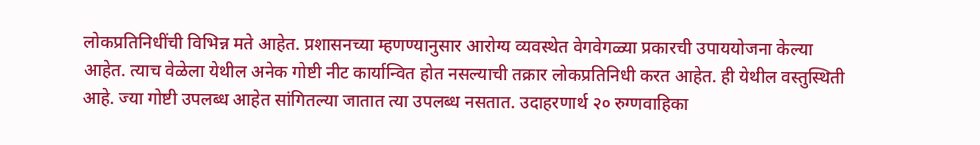लोकप्रतिनिधींची विभिन्न मते आहेत. प्रशासनच्या म्हणण्यानुसार आरोग्य व्यवस्थेत वेगवेगळ्या प्रकारची उपाययोजना केल्या आहेत. त्याच वेळेला येथील अनेक गोष्टी नीट कार्यान्वित होत नसल्याची तक्रार लोकप्रतिनिधी करत आहेत. ही येथील वस्तुस्थिती आहे. ज्या गोष्टी उपलब्ध आहेत सांगितल्या जातात त्या उपलब्ध नसतात. उदाहरणार्थ २० रुग्णवाहिका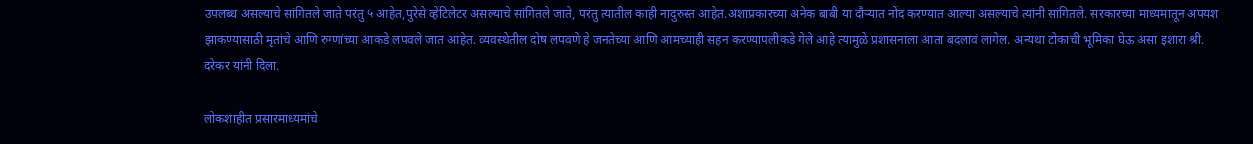उपलब्ध असल्याचे सांगितले जाते परंतु ५ आहेत,पुरेसे व्हेंटिलेटर असल्याचे सांगितले जाते, परंतु त्यातील काही नादुरुस्त आहेत.अशाप्रकारच्या अनेक बाबी या दौऱ्यात नोंद करण्यात आल्या असल्याचे त्यांनी सांगितले. सरकारच्या माध्यमातून अपयश झाकण्यासाठी मृतांचे आणि रुग्णांच्या आकडे लपवले जात आहेत. व्यवस्थेतील दोष लपवणे हे जनतेच्या आणि आमच्याही सहन करण्यापलीकडे गेले आहे त्यामुळे प्रशासनाला आता बदलावं लागेल. अन्यथा टोकाची भूमिका घेऊ असा इशारा श्री. दरेकर यांनी दिला.

लोकशाहीत प्रसारमाध्यमांचे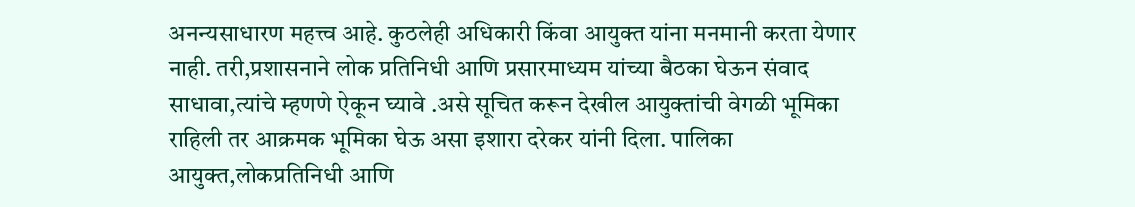अनन्यसाधारण महत्त्व आहे. कुठलेही अधिकारी किंवा आयुक्त यांना मनमानी करता येणार नाही. तरी,प्रशासनाने लोक प्रतिनिधी आणि प्रसारमाध्यम यांच्या बैठका घेऊन संवाद साधावा,त्यांचे म्हणणे ऐकून घ्यावे .असे सूचित करून देखील आयुक्तांची वेगळी भूमिका राहिली तर आक्रमक भूमिका घेऊ असा इशारा दरेकर यांनी दिला. पालिका आयुक्त,लोकप्रतिनिधी आणि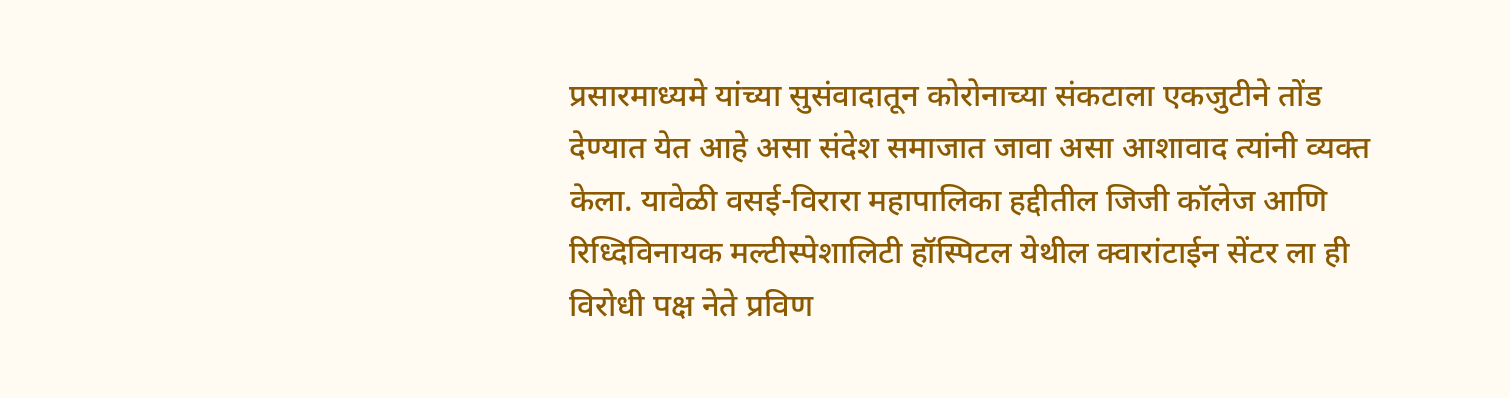प्रसारमाध्यमे यांच्या सुसंवादातून कोरोनाच्या संकटाला एकजुटीने तोंड देण्यात येत आहे असा संदेश समाजात जावा असा आशावाद त्यांनी व्यक्त केला. यावेळी वसई-विरारा महापालिका हद्दीतील जिजी कॉलेज आणि रिध्दिविनायक मल्टीस्पेशालिटी हॉस्पिटल येथील क्वारांटाईन सेंटर ला ही विरोधी पक्ष नेते प्रविण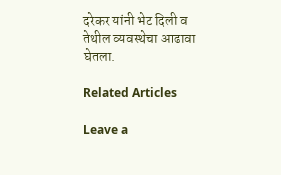दरेकर यांनी भेट दिली व तेथील व्यवस्थेचा आढावा घेतला.

Related Articles

Leave a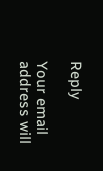Reply

Your email address will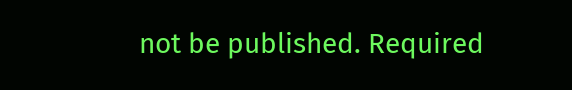not be published. Required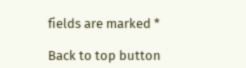fields are marked *

Back to top button